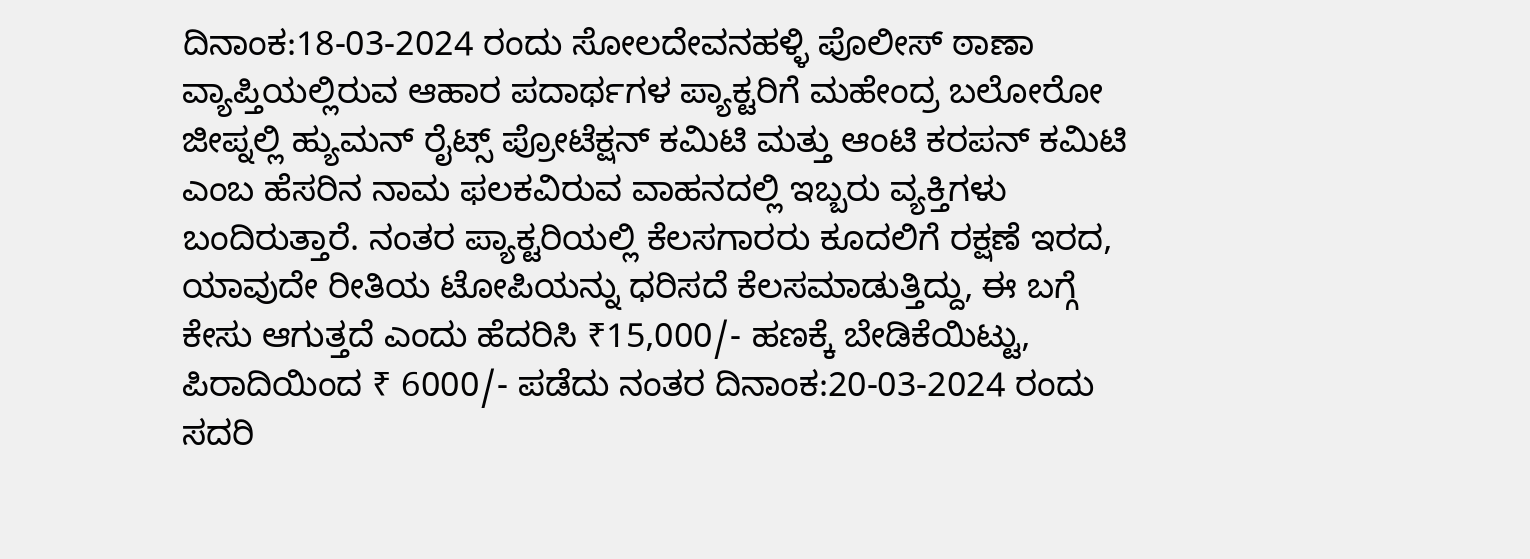ದಿನಾಂಕ:18-03-2024 ರಂದು ಸೋಲದೇವನಹಳ್ಳಿ ಪೊಲೀಸ್ ಠಾಣಾ ವ್ಯಾಪ್ತಿಯಲ್ಲಿರುವ ಆಹಾರ ಪದಾರ್ಥಗಳ ಪ್ಯಾಕ್ಟರಿಗೆ ಮಹೇಂದ್ರ ಬಲೋರೋ ಜೀಪ್ನಲ್ಲಿ ಹ್ಯುಮನ್ ರೈಟ್ಸ್ ಪ್ರೋಟೆಕ್ಷನ್ ಕಮಿಟಿ ಮತ್ತು ಆಂಟಿ ಕರಪನ್ ಕಮಿಟಿ ಎಂಬ ಹೆಸರಿನ ನಾಮ ಫಲಕವಿರುವ ವಾಹನದಲ್ಲಿ ಇಬ್ಬರು ವ್ಯಕ್ತಿಗಳು ಬಂದಿರುತ್ತಾರೆ. ನಂತರ ಪ್ಯಾಕ್ಟರಿಯಲ್ಲಿ ಕೆಲಸಗಾರರು ಕೂದಲಿಗೆ ರಕ್ಷಣೆ ಇರದ, ಯಾವುದೇ ರೀತಿಯ ಟೋಪಿಯನ್ನು ಧರಿಸದೆ ಕೆಲಸಮಾಡುತ್ತಿದ್ದು, ಈ ಬಗ್ಗೆ ಕೇಸು ಆಗುತ್ತದೆ ಎಂದು ಹೆದರಿಸಿ ₹15,000/- ಹಣಕ್ಕೆ ಬೇಡಿಕೆಯಿಟ್ಟು, ಪಿರಾದಿಯಿಂದ ₹ 6000/- ಪಡೆದು ನಂತರ ದಿನಾಂಕ:20-03-2024 ರಂದು ಸದರಿ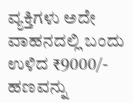ವ್ಯಕ್ತಿಗಳು ಅದೇ ವಾಹನದಲ್ಲಿ ಬಂದು ಉಳಿದ ₹9000/- ಹಣವನ್ನು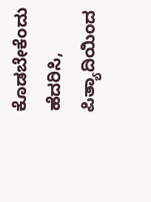ಕೊಡಬೇಕೆಂದು ಹೆದರಿಸಿ, ಪಿತ್ಯಾದಿಯಿಂದ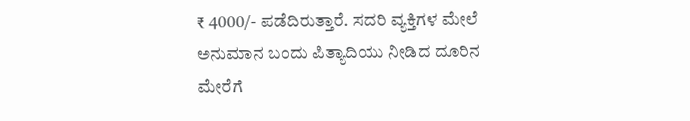₹ 4000/- ಪಡೆದಿರುತ್ತಾರೆ. ಸದರಿ ವ್ಯಕ್ತಿಗಳ ಮೇಲೆ ಅನುಮಾನ ಬಂದು ಪಿತ್ಯಾದಿಯು ನೀಡಿದ ದೂರಿನ ಮೇರೆಗೆ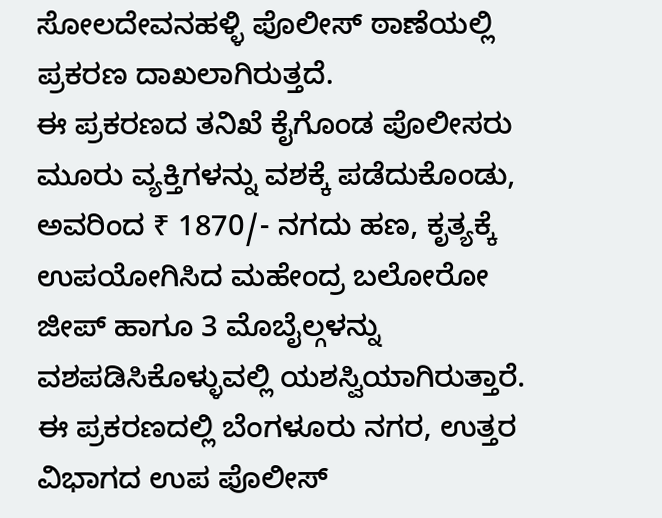ಸೋಲದೇವನಹಳ್ಳಿ ಪೊಲೀಸ್ ಠಾಣೆಯಲ್ಲಿ ಪ್ರಕರಣ ದಾಖಲಾಗಿರುತ್ತದೆ.
ಈ ಪ್ರಕರಣದ ತನಿಖೆ ಕೈಗೊಂಡ ಪೊಲೀಸರು ಮೂರು ವ್ಯಕ್ತಿಗಳನ್ನು ವಶಕ್ಕೆ ಪಡೆದುಕೊಂಡು, ಅವರಿಂದ ₹ 1870/- ನಗದು ಹಣ, ಕೃತ್ಯಕ್ಕೆ ಉಪಯೋಗಿಸಿದ ಮಹೇಂದ್ರ ಬಲೋರೋ ಜೀಪ್ ಹಾಗೂ 3 ಮೊಬೈಲ್ಗಳನ್ನು ವಶಪಡಿಸಿಕೊಳ್ಳುವಲ್ಲಿ ಯಶಸ್ವಿಯಾಗಿರುತ್ತಾರೆ.
ಈ ಪ್ರಕರಣದಲ್ಲಿ ಬೆಂಗಳೂರು ನಗರ, ಉತ್ತರ ವಿಭಾಗದ ಉಪ ಪೊಲೀಸ್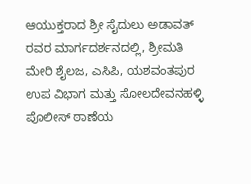ಆಯುಕ್ತರಾದ ಶ್ರೀ ಸೈದುಲು ಅಡಾವತ್ ರವರ ಮಾರ್ಗದರ್ಶನದಲ್ಲಿ, ಶ್ರೀಮತಿ ಮೇರಿ ಶೈಲಜ, ಎಸಿಪಿ, ಯಶವಂತಪುರ ಉಪ ವಿಭಾಗ ಮತ್ತು ಸೋಲದೇವನಹಳ್ಳಿ ಪೊಲೀಸ್ ಠಾಣೆಯ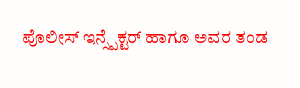ಪೊಲೀಸ್ ಇನ್ಸ್ಪೆಕ್ಟರ್ ಹಾಗೂ ಅವರ ತಂಡ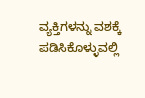ವ್ಯಕ್ತಿಗಳನ್ನು ವಶಕ್ಕೆ ಪಡಿಸಿಕೊಳ್ಳುವಲ್ಲಿ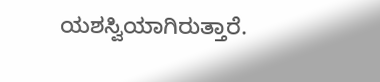ಯಶಸ್ವಿಯಾಗಿರುತ್ತಾರೆ.